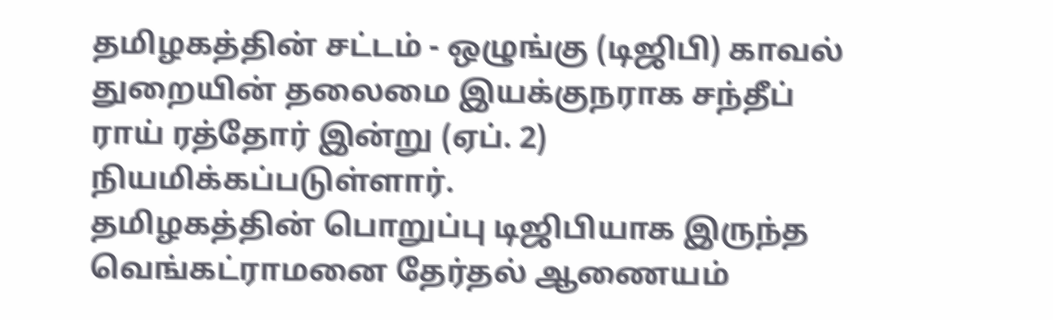தமிழகத்தின் சட்டம் - ஒழுங்கு (டிஜிபி) காவல் துறையின் தலைமை இயக்குநராக சந்தீப் ராய் ரத்தோர் இன்று (ஏப். 2) நியமிக்கப்படுள்ளார்.
தமிழகத்தின் பொறுப்பு டிஜிபியாக இருந்த வெங்கட்ராமனை தேர்தல் ஆணையம்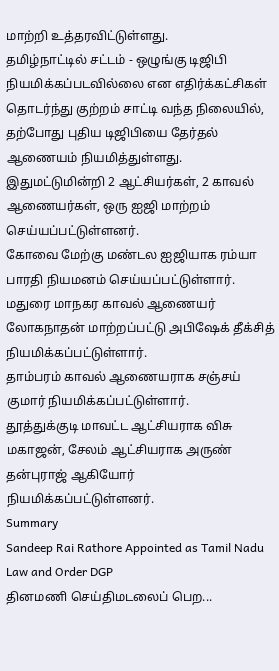மாற்றி உத்தரவிட்டுள்ளது.
தமிழ்நாட்டில் சட்டம் - ஒழுங்கு டிஜிபி நியமிக்கப்படவில்லை என எதிர்க்கட்சிகள் தொடர்ந்து குற்றம் சாட்டி வந்த நிலையில், தற்போது புதிய டிஜிபியை தேர்தல் ஆணையம் நியமித்துள்ளது.
இதுமட்டுமின்றி 2 ஆட்சியர்கள், 2 காவல் ஆணையர்கள், ஒரு ஐஜி மாற்றம் செய்யப்பட்டுள்ளனர்.
கோவை மேற்கு மண்டல ஐஜியாக ரம்யா பாரதி நியமனம் செய்யப்பட்டுள்ளார்.
மதுரை மாநகர காவல் ஆணையர் லோகநாதன் மாற்றப்பட்டு அபிஷேக் தீக்சித் நியமிக்கப்பட்டுள்ளார்.
தாம்பரம் காவல் ஆணையராக சஞ்சய் குமார் நியமிக்கப்பட்டுள்ளார்.
தூத்துக்குடி மாவட்ட ஆட்சியராக விசு மகாஜன், சேலம் ஆட்சியராக அருண் தன்புராஜ் ஆகியோர் நியமிக்கப்பட்டுள்ளனர்.
Summary
Sandeep Rai Rathore Appointed as Tamil Nadu Law and Order DGP
தினமணி செய்திமடலைப் பெற...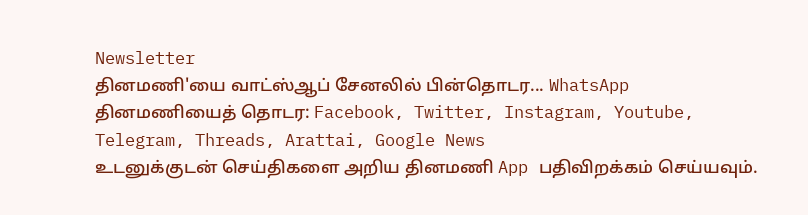Newsletter
தினமணி'யை வாட்ஸ்ஆப் சேனலில் பின்தொடர... WhatsApp
தினமணியைத் தொடர: Facebook, Twitter, Instagram, Youtube, Telegram, Threads, Arattai, Google News
உடனுக்குடன் செய்திகளை அறிய தினமணி App பதிவிறக்கம் செய்யவும்.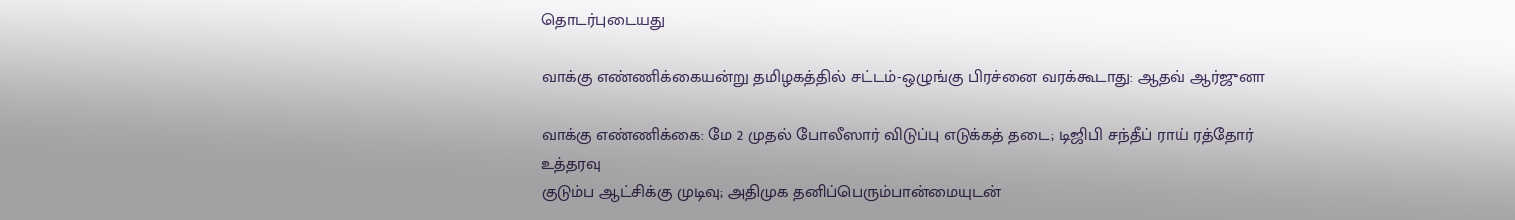தொடர்புடையது

வாக்கு எண்ணிக்கையன்று தமிழகத்தில் சட்டம்-ஒழுங்கு பிரச்னை வரக்கூடாது: ஆதவ் ஆர்ஜுனா

வாக்கு எண்ணிக்கை: மே 2 முதல் போலீஸார் விடுப்பு எடுக்கத் தடை; டிஜிபி சந்தீப் ராய் ரத்தோர் உத்தரவு
குடும்ப ஆட்சிக்கு முடிவு; அதிமுக தனிப்பெரும்பான்மையுடன்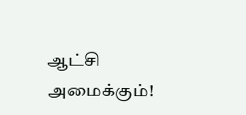ஆட்சி அமைக்கும்!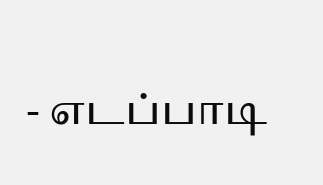- எடப்பாடி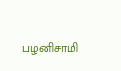பழனிசாமி